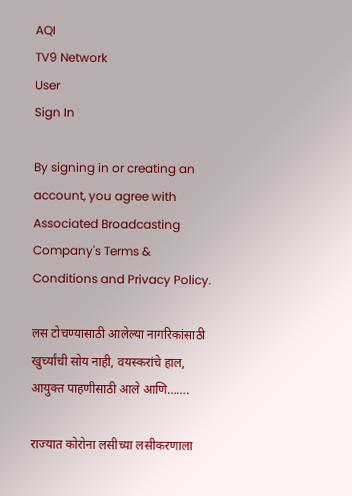AQI
TV9 Network
User
Sign In

By signing in or creating an account, you agree with Associated Broadcasting Company's Terms & Conditions and Privacy Policy.

लस टोचण्यासाठी आलेल्या नागरिकांसाठी खुर्च्यांची सोय नाही, वयस्करांचे हाल, आयुक्त पाहणीसाठी आले आणि…….

राज्यात कोरोना लसीच्या लसीकरणाला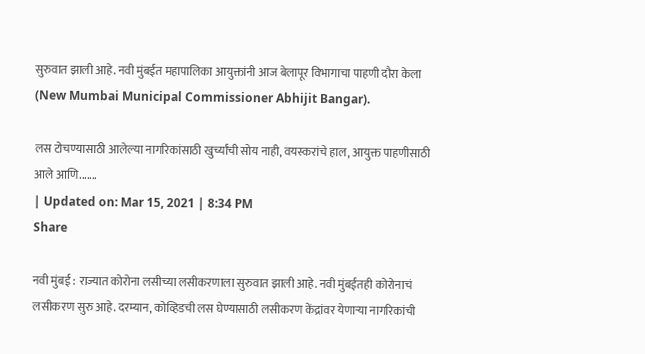सुरुवात झाली आहे. नवी मुंबईत महापालिका आयुक्तांनी आज बेलापूर विभागाचा पाहणी दौरा केला (New Mumbai Municipal Commissioner Abhijit Bangar).

लस टोचण्यासाठी आलेल्या नागरिकांसाठी खुर्च्यांची सोय नाही, वयस्करांचे हाल, आयुक्त पाहणीसाठी आले आणि.......
| Updated on: Mar 15, 2021 | 8:34 PM
Share

नवी मुंबई : राज्यात कोरोना लसीच्या लसीकरणाला सुरुवात झाली आहे. नवी मुंबईतही कोरोनाचं लसीकरण सुरु आहे. दरम्यान, कोव्हिडची लस घेण्यासाठी लसीकरण केंद्रांवर येणाऱ्या नागरिकांची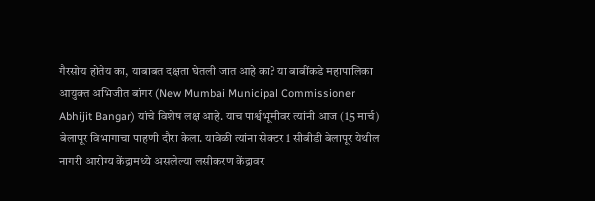गैरसोय होतेय का, याबाबत दक्षता घेतली जात आहे का? या बाबींकडे महापालिका आयुक्त अभिजीत बांगर (New Mumbai Municipal Commissioner Abhijit Bangar) यांचे विशेष लक्ष आहे. याच पार्श्वभूमीवर त्यांनी आज (15 मार्च) बेलापूर विभागाचा पाहणी दौरा केला. यावेळी त्यांना सेक्टर 1 सीबीडी बेलापूर येथील नागरी आरोग्य केंद्रामध्ये असलेल्या लसीकरण केंद्रावर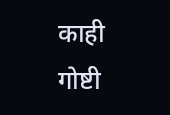काही गोष्टी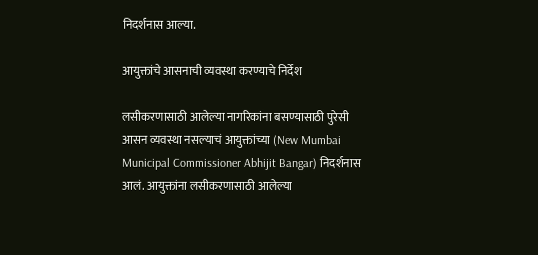निदर्शनास आल्या.

आयुक्तांचे आसनाची व्यवस्था करण्याचे निर्देश

लसीकरणासाठी आलेल्या नागरिकांना बसण्यासाठी पुरेसी आसन व्यवस्था नसल्याचं आयुक्तांच्या (New Mumbai Municipal Commissioner Abhijit Bangar) निदर्शनास आलं. आयुक्तांना लसीकरणासाठी आलेल्या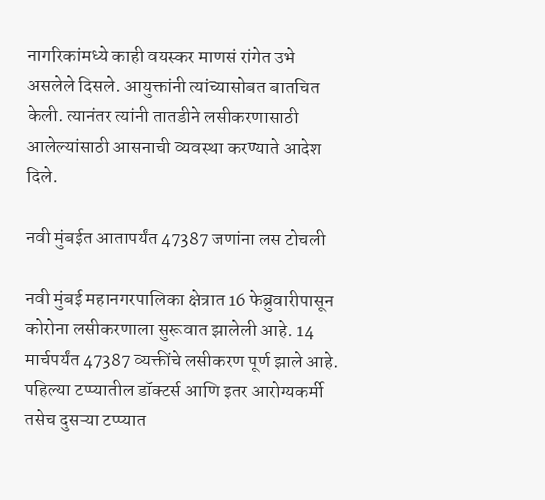नागरिकांमध्ये काही वयस्कर माणसं रांगेत उभे असलेले दिसले. आयुक्तांनी त्यांच्यासोबत बातचित केली. त्यानंतर त्यांनी तातडीने लसीकरणासाठी आलेल्यांसाठी आसनाची व्यवस्था करण्याते आदेश दिले.

नवी मुंबईत आतापर्यंत 47387 जणांना लस टोचली

नवी मुंबई महानगरपालिका क्षेत्रात 16 फेब्रुवारीपासून कोरोना लसीकरणाला सुरूवात झालेली आहे. 14 मार्चपर्यंत 47387 व्यक्तींचे लसीकरण पूर्ण झाले आहे. पहिल्या टप्प्यातील डॉक्टर्स आणि इतर आरोग्यकर्मी तसेच दुसऱ्या टप्प्यात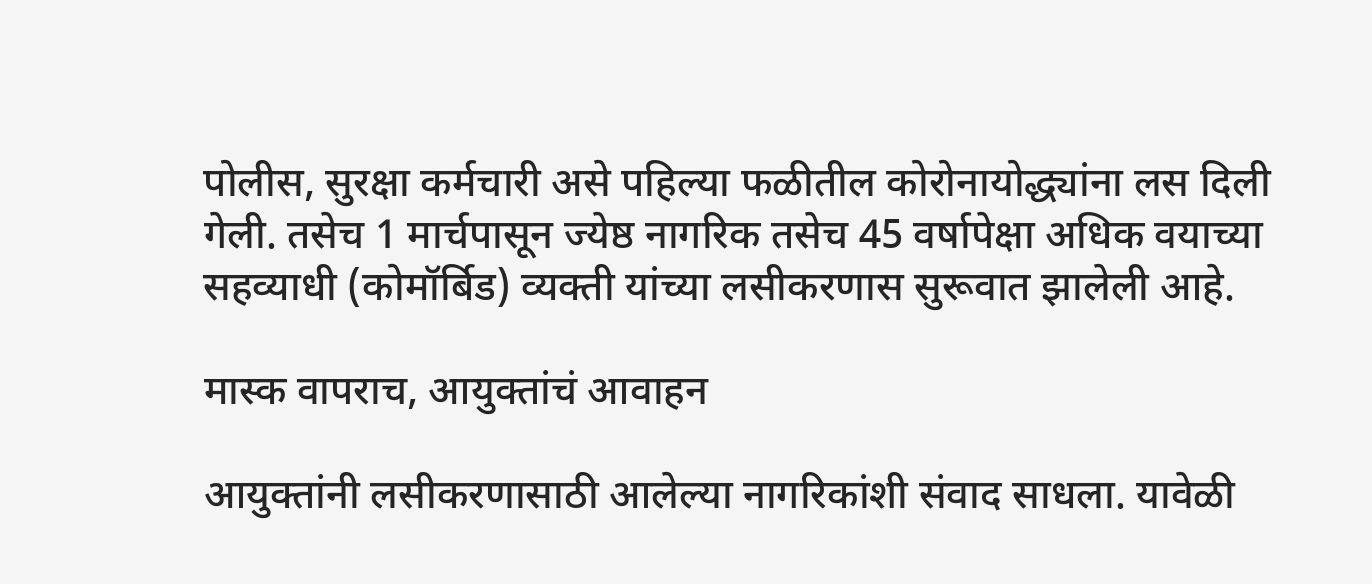पोलीस, सुरक्षा कर्मचारी असे पहिल्या फळीतील कोरोनायोद्ध्यांना लस दिली गेली. तसेच 1 मार्चपासून ज्येष्ठ नागरिक तसेच 45 वर्षापेक्षा अधिक वयाच्या सहव्याधी (कोमॉर्बिड) व्यक्ती यांच्या लसीकरणास सुरूवात झालेली आहे.

मास्क वापराच, आयुक्तांचं आवाहन

आयुक्तांनी लसीकरणासाठी आलेल्या नागरिकांशी संवाद साधला. यावेळी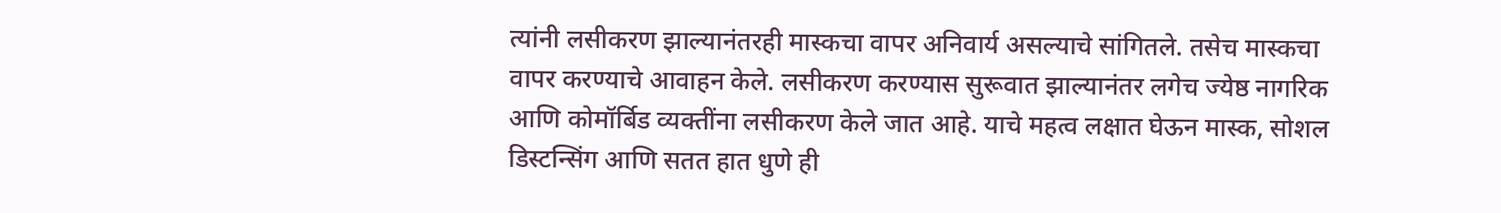त्यांनी लसीकरण झाल्यानंतरही मास्कचा वापर अनिवार्य असल्याचे सांगितले. तसेच मास्कचा वापर करण्याचे आवाहन केले. लसीकरण करण्यास सुरूवात झाल्यानंतर लगेच ज्येष्ठ नागरिक आणि कोमॉर्बिड व्यक्तींना लसीकरण केले जात आहे. याचे महत्व लक्षात घेऊन मास्क, सोशल डिस्टन्सिंग आणि सतत हात धुणे ही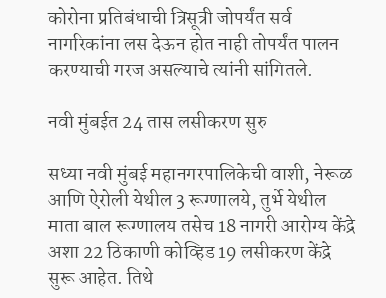कोरोना प्रतिबंधाची त्रिसूत्री जोपर्यंत सर्व नागरिकांना लस देऊन होत नाही तोपर्यंत पालन करण्याची गरज असल्याचे त्यांनी सांगितले.

नवी मुंबईत 24 तास लसीकरण सुरु

सध्या नवी मुंबई महानगरपालिकेची वाशी, नेरूळ आणि ऐरोली येथील 3 रूग्णालये, तुर्भे येथील माता बाल रूग्णालय तसेच 18 नागरी आरोग्य केंद्रे अशा 22 ठिकाणी कोव्हिड 19 लसीकरण केंद्रे सुरू आहेत. तिथे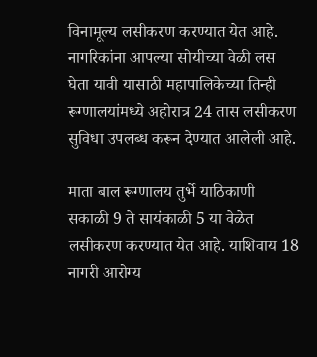विनामूल्य लसीकरण करण्यात येत आहे. नागरिकांना आपल्या सोयीच्या वेळी लस घेता यावी यासाठी महापालिकेच्या तिन्ही रूग्णालयांमध्ये अहोरात्र 24 तास लसीकरण सुविधा उपलब्ध करून देण्यात आलेली आहे.

माता बाल रूग्णालय तुर्भे याठिकाणी सकाळी 9 ते सायंकाळी 5 या वेळेत लसीकरण करण्यात येत आहे. याशिवाय 18 नागरी आरोग्य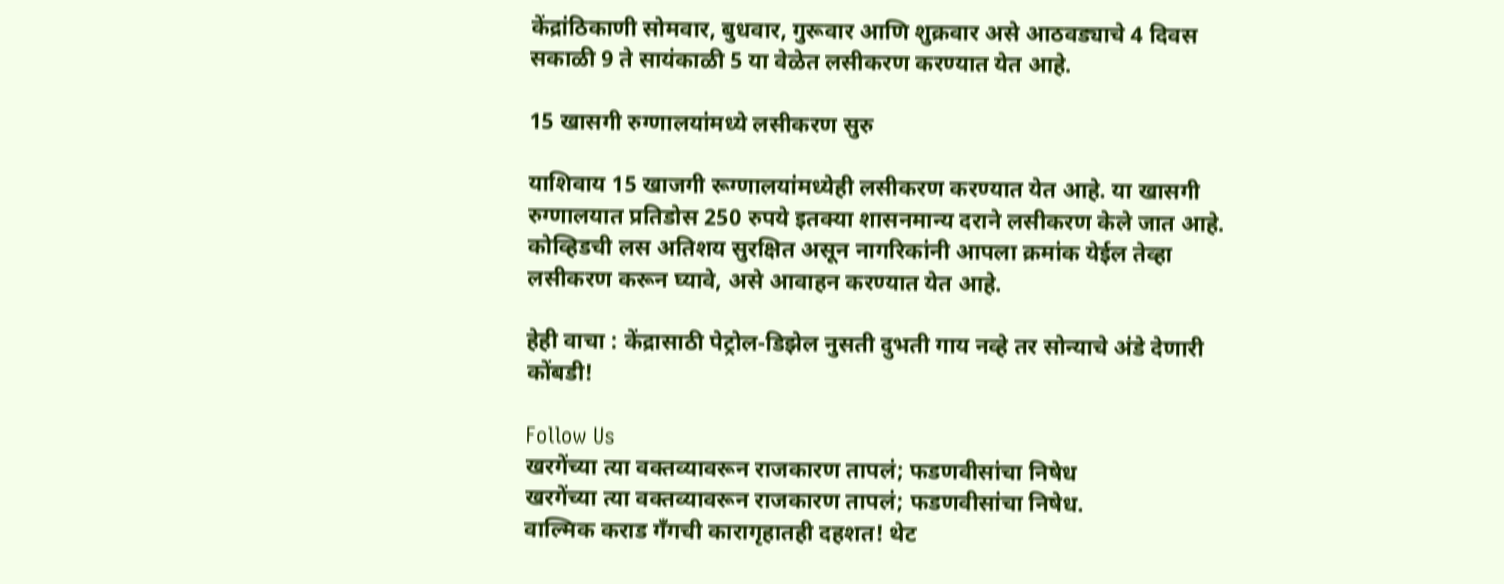केंद्रांठिकाणी सोमवार, बुधवार, गुरूवार आणि शुक्रवार असे आठवड्याचे 4 दिवस सकाळी 9 ते सायंकाळी 5 या वेळेत लसीकरण करण्यात येत आहे.

15 खासगी रुग्णालयांमध्ये लसीकरण सुरु

याशिवाय 15 खाजगी रूग्णालयांमध्येही लसीकरण करण्यात येत आहे. या खासगी रुग्णालयात प्रतिडोस 250 रुपये इतक्या शासनमान्य दराने लसीकरण केले जात आहे. कोव्हिडची लस अतिशय सुरक्षित असून नागरिकांनी आपला क्रमांक येईल तेव्हा लसीकरण करून घ्यावे, असे आवाहन करण्यात येत आहे.

हेही वाचा : केंद्रासाठी पेट्रोल-डिझेल नुसती दुभती गाय नव्हे तर सोन्याचे अंडे देणारी कोंबडी!

Follow Us
खरगेंच्या त्या वक्तव्यावरून राजकारण तापलं; फडणवीसांचा निषेध
खरगेंच्या त्या वक्तव्यावरून राजकारण तापलं; फडणवीसांचा निषेध.
वाल्मिक कराड गँगची कारागृहातही दहशत! थेट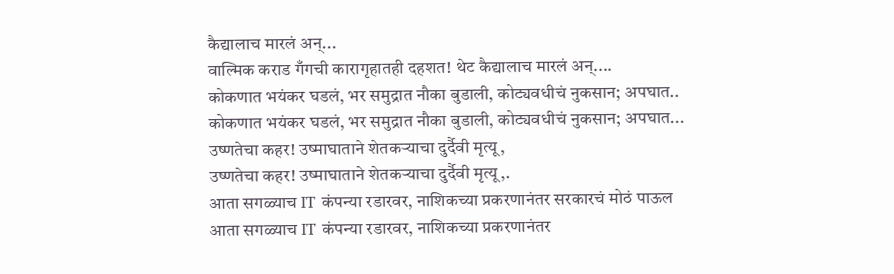कैद्यालाच मारलं अन्...
वाल्मिक कराड गँगची कारागृहातही दहशत! थेट कैद्यालाच मारलं अन्....
कोकणात भयंकर घडलं, भर समुद्रात नौका बुडाली, कोट्यवधीचं नुकसान; अपघात..
कोकणात भयंकर घडलं, भर समुद्रात नौका बुडाली, कोट्यवधीचं नुकसान; अपघात...
उष्णतेचा कहर! उष्माघाताने शेतकऱ्याचा दुर्दैवी मृत्यू,
उष्णतेचा कहर! उष्माघाताने शेतकऱ्याचा दुर्दैवी मृत्यू,.
आता सगळ्याच IT कंपन्या रडारवर, नाशिकच्या प्रकरणानंतर सरकारचं मोठं पाऊल
आता सगळ्याच IT कंपन्या रडारवर, नाशिकच्या प्रकरणानंतर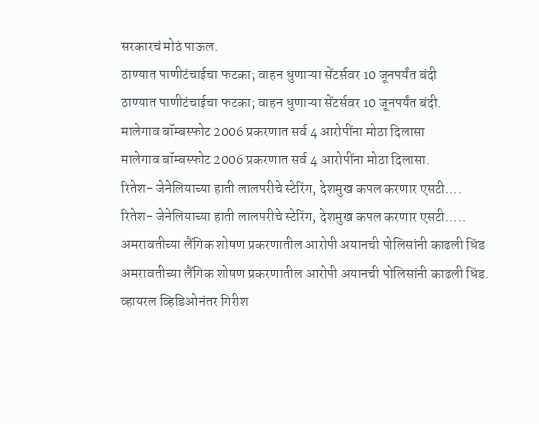सरकारचं मोठं पाऊल.
ठाण्यात पाणीटंचाईचा फटका; वाहन धुणाऱ्या सेंटर्सवर 10 जूनपर्यंत बंदी
ठाण्यात पाणीटंचाईचा फटका; वाहन धुणाऱ्या सेंटर्सवर 10 जूनपर्यंत बंदी.
मालेगाव बॉम्बस्फोट 2006 प्रकरणात सर्व 4 आरोपींना मोठा दिलासा
मालेगाव बॉम्बस्फोट 2006 प्रकरणात सर्व 4 आरोपींना मोठा दिलासा.
रितेश- जेनेलियाच्या हाती लालपरीचे स्टेरिंग, देशमुख कपल करणार एसटी....
रितेश- जेनेलियाच्या हाती लालपरीचे स्टेरिंग, देशमुख कपल करणार एसटी.....
अमरावतीच्या लैंगिक शोषण प्रकरणातील आरोपी अयानची पोलिसांनी काढली धिंड
अमरावतीच्या लैंगिक शोषण प्रकरणातील आरोपी अयानची पोलिसांनी काढली धिंड.
व्हायरल व्हिडिओनंतर गिरीश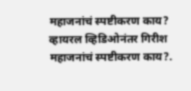महाजनांचं स्पष्टीकरण काय?
व्हायरल व्हिडिओनंतर गिरीश महाजनांचं स्पष्टीकरण काय?.